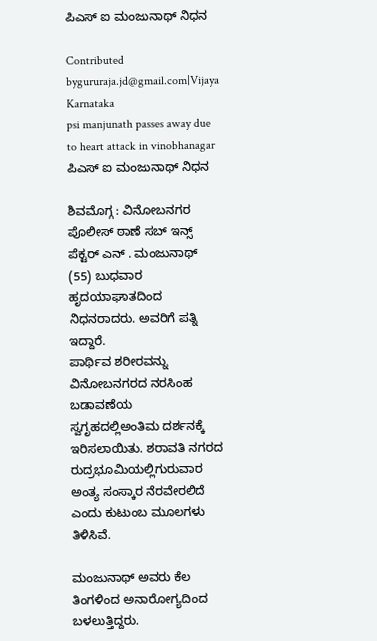ಪಿಎಸ್ ಐ ಮಂಜುನಾಥ್ ನಿಧನ

Contributed bygururaja.jd@gmail.com|Vijaya Karnataka
psi manjunath passes away due to heart attack in vinobhanagar
ಪಿಎಸ್ ಐ ಮಂಜುನಾಥ್ ನಿಧನ

ಶಿವಮೊಗ್ಗ : ವಿನೋಬನಗರ ಪೊಲೀಸ್ ಠಾಣೆ ಸಬ್ ಇನ್ಸ್ ಪೆಕ್ಟರ್ ಎನ್ . ಮಂಜುನಾಥ್ (55) ಬುಧವಾರ ಹೃದಯಾಘಾತದಿಂದ ನಿಧನರಾದರು. ಅವರಿಗೆ ಪತ್ನಿ ಇದ್ದಾರೆ.
ಪಾರ್ಥಿವ ಶರೀರವನ್ನು ವಿನೋಬನಗರದ ನರಸಿಂಹ ಬಡಾವಣೆಯ ಸ್ವಗೃಹದಲ್ಲಿಅಂತಿಮ ದರ್ಶನಕ್ಕೆ ಇರಿಸಲಾಯಿತು. ಶರಾವತಿ ನಗರದ ರುದ್ರಭೂಮಿಯಲ್ಲಿಗುರುವಾರ ಅಂತ್ಯ ಸಂಸ್ಕಾರ ನೆರವೇರಲಿದೆ ಎಂದು ಕುಟುಂಬ ಮೂಲಗಳು ತಿಳಿಸಿವೆ.

ಮಂಜುನಾಥ್ ಅವರು ಕೆಲ ತಿಂಗಳಿಂದ ಅನಾರೋಗ್ಯದಿಂದ ಬಳಲುತ್ತಿದ್ದರು.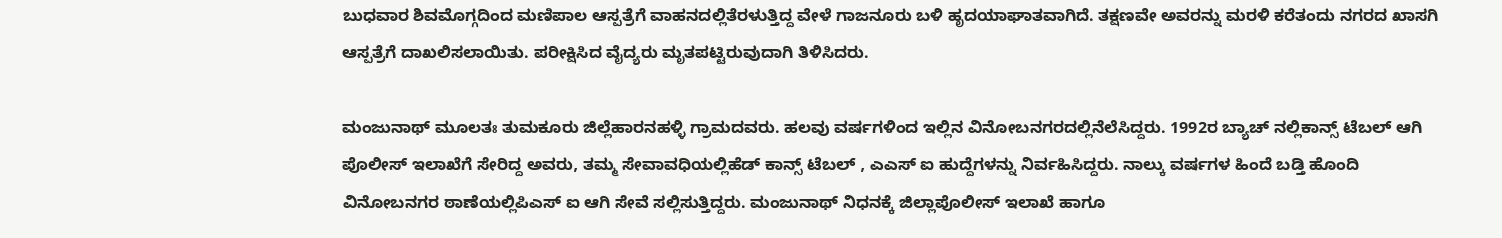ಬುಧವಾರ ಶಿವಮೊಗ್ಗದಿಂದ ಮಣಿಪಾಲ ಆಸ್ಪತ್ರೆಗೆ ವಾಹನದಲ್ಲಿತೆರಳುತ್ತಿದ್ದ ವೇಳೆ ಗಾಜನೂರು ಬಳಿ ಹೃದಯಾಘಾತವಾಗಿದೆ. ತಕ್ಷಣವೇ ಅವರನ್ನು ಮರಳಿ ಕರೆತಂದು ನಗರದ ಖಾಸಗಿ ಆಸ್ಪತ್ರೆಗೆ ದಾಖಲಿಸಲಾಯಿತು. ಪರೀಕ್ಷಿಸಿದ ವೈದ್ಯರು ಮೃತಪಟ್ಟಿರುವುದಾಗಿ ತಿಳಿಸಿದರು.

ಮಂಜುನಾಥ್ ಮೂಲತಃ ತುಮಕೂರು ಜಿಲ್ಲೆಹಾರನಹಳ್ಳಿ ಗ್ರಾಮದವರು. ಹಲವು ವರ್ಷಗಳಿಂದ ಇಲ್ಲಿನ ವಿನೋಬನಗರದಲ್ಲಿನೆಲೆಸಿದ್ದರು. 1992ರ ಬ್ಯಾಚ್ ನಲ್ಲಿಕಾನ್ಸ್ ಟೆಬಲ್ ಆಗಿ ಪೊಲೀಸ್ ಇಲಾಖೆಗೆ ಸೇರಿದ್ದ ಅವರು, ತಮ್ಮ ಸೇವಾವಧಿಯಲ್ಲಿಹೆಡ್ ಕಾನ್ಸ್ ಟೆಬಲ್ , ಎಎಸ್ ಐ ಹುದ್ದೆಗಳನ್ನು ನಿರ್ವಹಿಸಿದ್ದರು. ನಾಲ್ಕು ವರ್ಷಗಳ ಹಿಂದೆ ಬಡ್ತಿ ಹೊಂದಿ ವಿನೋಬನಗರ ಠಾಣೆಯಲ್ಲಿಪಿಎಸ್ ಐ ಆಗಿ ಸೇವೆ ಸಲ್ಲಿಸುತ್ತಿದ್ದರು. ಮಂಜುನಾಥ್ ನಿಧನಕ್ಕೆ ಜಿಲ್ಲಾಪೊಲೀಸ್ ಇಲಾಖೆ ಹಾಗೂ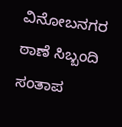ವಿನೋಬನಗರ ಠಾಣೆ ಸಿಬ್ಬಂದಿ ಸಂತಾಪ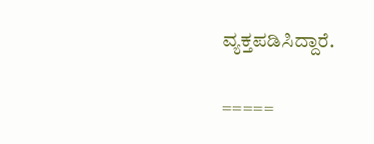ವ್ಯಕ್ತಪಡಿಸಿದ್ದಾರೆ.

=====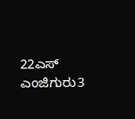22ಎಸ್ ಎಂಜಿಗುರು3